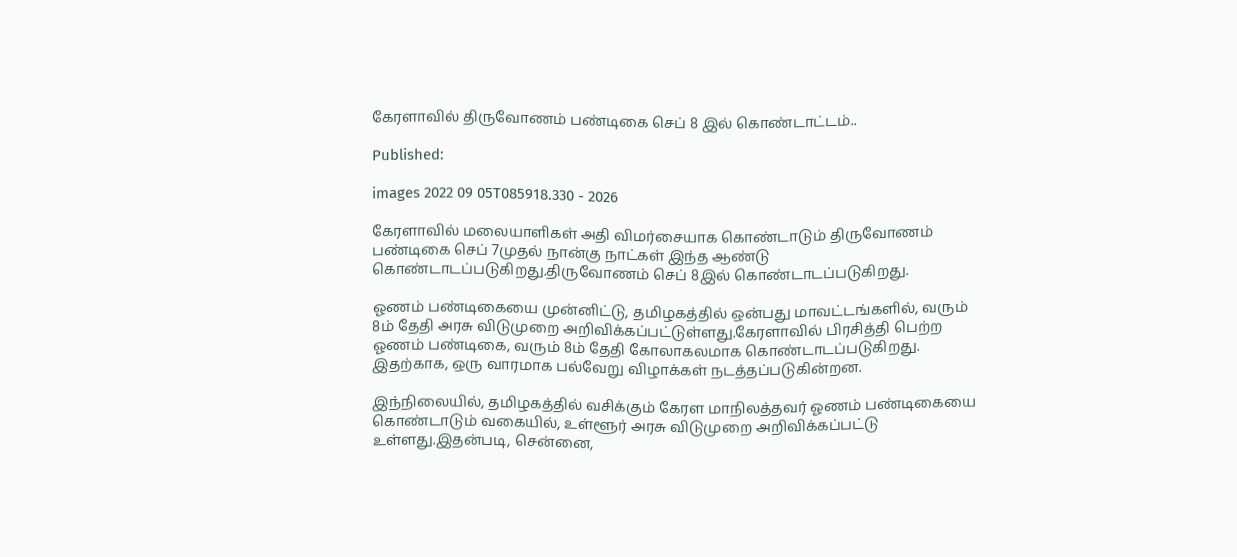கேரளாவில் திருவோணம் பண்டிகை செப் 8 இல் கொண்டாட்டம்..

Published:

images 2022 09 05T085918.330 - 2026

கேரளாவில் மலையாளிகள் அதி விமர்சையாக கொண்டாடும் திருவோணம் பண்டிகை செப் 7முதல் நான்கு நாட்கள் இந்த ஆண்டு கொண்டாடப்படுகிறது.திருவோணம் செப் 8இல் கொண்டாடப்படுகிறது.

ஓணம் பண்டிகையை முன்னிட்டு, தமிழகத்தில் ஒன்பது மாவட்டங்களில், வரும் 8ம் தேதி அரசு விடுமுறை அறிவிக்கப்பட்டுள்ளது.கேரளாவில் பிரசித்தி பெற்ற ஓணம் பண்டிகை, வரும் 8ம் தேதி கோலாகலமாக கொண்டாடப்படுகிறது. இதற்காக, ஒரு வாரமாக பல்வேறு விழாக்கள் நடத்தப்படுகின்றன.

இந்நிலையில், தமிழகத்தில் வசிக்கும் கேரள மாநிலத்தவர் ஓணம் பண்டிகையை கொண்டாடும் வகையில், உள்ளூர் அரசு விடுமுறை அறிவிக்கப்பட்டு உள்ளது.இதன்படி, சென்னை,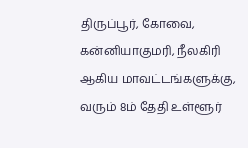திருப்பூர், கோவை, கன்னியாகுமரி, நீலகிரி ஆகிய மாவட்டங்களுக்கு, வரும் 8ம் தேதி உள்ளூர்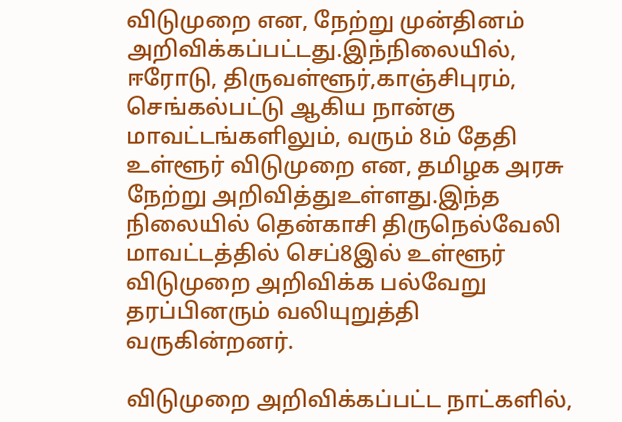விடுமுறை என, நேற்று முன்தினம் அறிவிக்கப்பட்டது.இந்நிலையில், ஈரோடு, திருவள்ளூர்,காஞ்சிபுரம், செங்கல்பட்டு ஆகிய நான்கு மாவட்டங்களிலும், வரும் 8ம் தேதி உள்ளூர் விடுமுறை என, தமிழக அரசு நேற்று அறிவித்துஉள்ளது.இந்த நிலையில் தென்காசி திருநெல்வேலி மாவட்டத்தில் செப்8இல் உள்ளூர் விடுமுறை அறிவிக்க பல்வேறு தரப்பினரும் வலியுறுத்தி வருகின்றனர்.

விடுமுறை அறிவிக்கப்பட்ட நாட்களில்,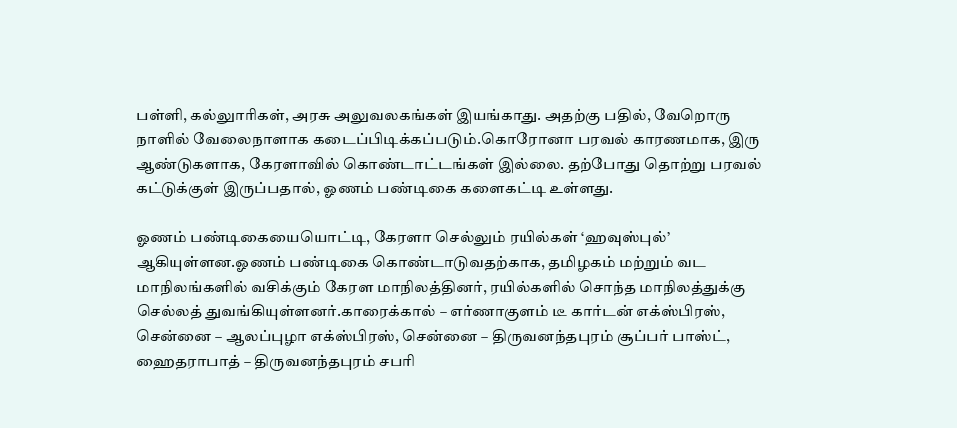பள்ளி, கல்லுாரிகள், அரசு அலுவலகங்கள் இயங்காது. அதற்கு பதில், வேறொரு நாளில் வேலைநாளாக கடைப்பிடிக்கப்படும்.கொரோனா பரவல் காரணமாக, இரு ஆண்டுகளாக, கேரளாவில் கொண்டாட்டங்கள் இல்லை. தற்போது தொற்று பரவல் கட்டுக்குள் இருப்பதால், ஓணம் பண்டிகை களைகட்டி உள்ளது‌.

ஓணம் பண்டிகையையொட்டி, கேரளா செல்லும் ரயில்கள் ‘ஹவுஸ்புல்’ ஆகியுள்ளன.ஓணம் பண்டிகை கொண்டாடுவதற்காக, தமிழகம் மற்றும் வட மாநிலங்களில் வசிக்கும் கேரள மாநிலத்தினர், ரயில்களில் சொந்த மாநிலத்துக்கு செல்லத் துவங்கியுள்ளனர்.காரைக்கால் – எர்ணாகுளம் டீ கார்டன் எக்ஸ்பிரஸ், சென்னை – ஆலப்புழா எக்ஸ்பிரஸ், சென்னை – திருவனந்தபுரம் சூப்பர் பாஸ்ட், ஹைதராபாத் – திருவனந்தபுரம் சபரி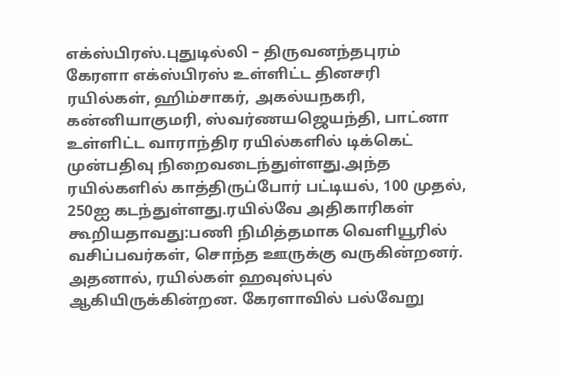எக்ஸ்பிரஸ்.புதுடில்லி – திருவனந்தபுரம் கேரளா எக்ஸ்பிரஸ் உள்ளிட்ட தினசரி ரயில்கள், ஹிம்சாகர், அகல்யநகரி, கன்னியாகுமரி, ஸ்வர்ணயஜெயந்தி, பாட்னா உள்ளிட்ட வாராந்திர ரயில்களில் டிக்கெட் முன்பதிவு நிறைவடைந்துள்ளது.அந்த ரயில்களில் காத்திருப்போர் பட்டியல், 100 முதல், 250ஐ கடந்துள்ளது.ரயில்வே அதிகாரிகள் கூறியதாவது:பணி நிமித்தமாக வெளியூரில் வசிப்பவர்கள், சொந்த ஊருக்கு வருகின்றனர். அதனால், ரயில்கள் ஹவுஸ்புல் ஆகியிருக்கின்றன. கேரளாவில் பல்வேறு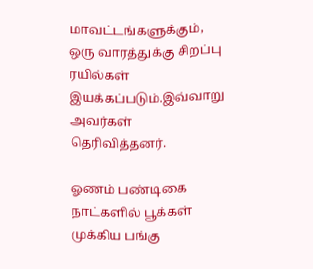மாவட்டங்களுக்கும், ஒரு வாரத்துக்கு சிறப்பு ரயில்கள் இயக்கப்படும்.இவ்வாறு அவர்கள் தெரிவித்தனர்.

ஓணம் பண்டிகை நாட்களில் பூக்கள் முக்கிய பங்கு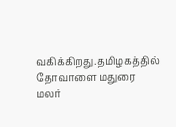வகிக்கிறது.தமிழகத்தில் தோவாளை மதுரை மலர்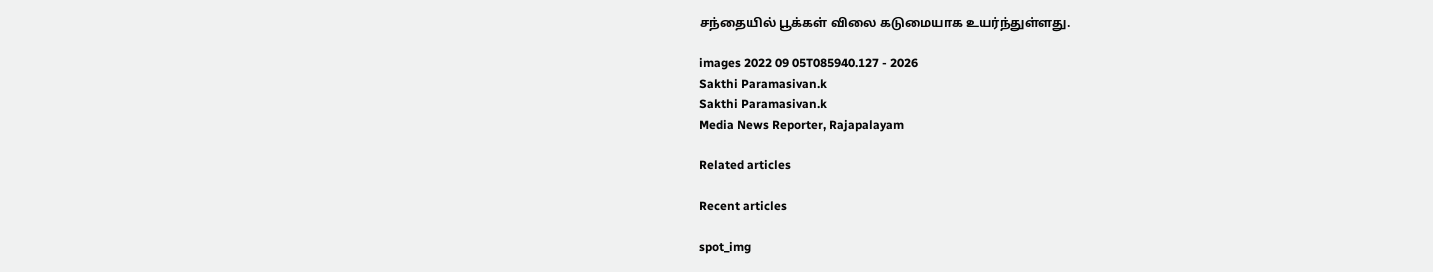சந்தையில் பூக்கள் விலை கடுமையாக உயர்ந்துள்ளது.

images 2022 09 05T085940.127 - 2026
Sakthi Paramasivan.k
Sakthi Paramasivan.k
Media News Reporter, Rajapalayam

Related articles

Recent articles

spot_img